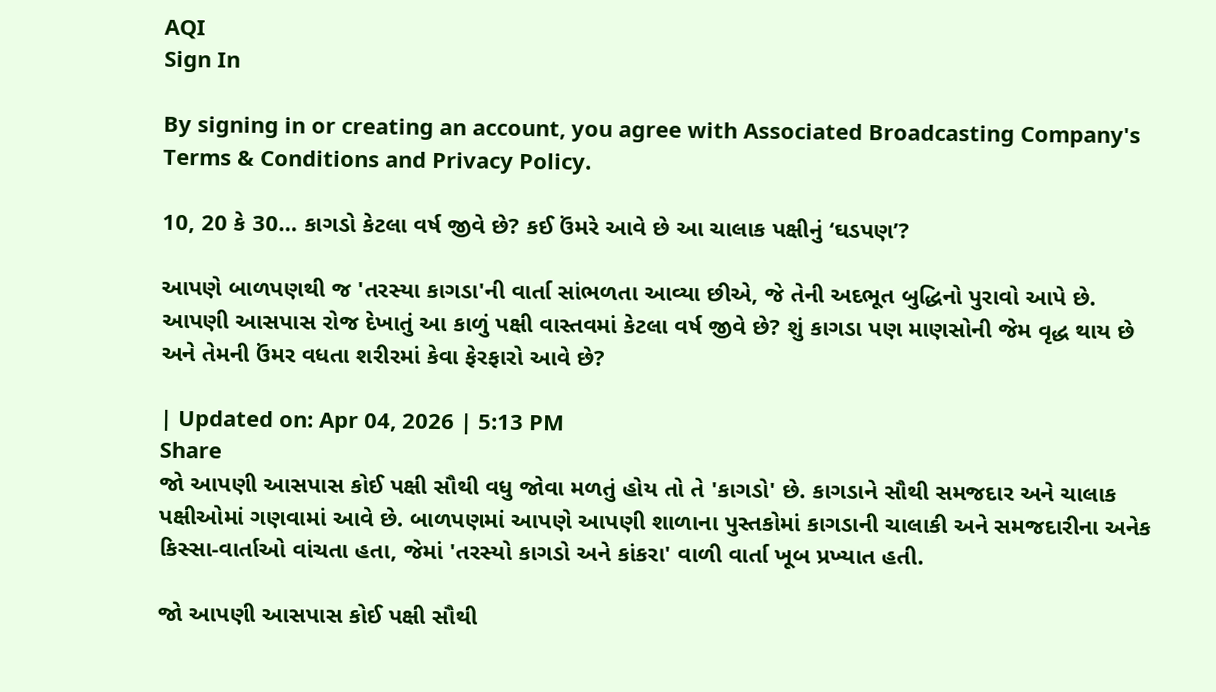AQI
Sign In

By signing in or creating an account, you agree with Associated Broadcasting Company's Terms & Conditions and Privacy Policy.

10, 20 કે 30… કાગડો કેટલા વર્ષ જીવે છે? કઈ ઉંમરે આવે છે આ ચાલાક પક્ષીનું ‘ઘડપણ’?

આપણે બાળપણથી જ 'તરસ્યા કાગડા'ની વાર્તા સાંભળતા આવ્યા છીએ, જે તેની અદભૂત બુદ્ધિનો પુરાવો આપે છે. આપણી આસપાસ રોજ દેખાતું આ કાળું પક્ષી વાસ્તવમાં કેટલા વર્ષ જીવે છે? શું કાગડા પણ માણસોની જેમ વૃદ્ધ થાય છે અને તેમની ઉંમર વધતા શરીરમાં કેવા ફેરફારો આવે છે?

| Updated on: Apr 04, 2026 | 5:13 PM
Share
જો આપણી આસપાસ કોઈ પક્ષી સૌથી વધુ જોવા મળતું હોય તો તે 'કાગડો' છે. કાગડાને સૌથી સમજદાર અને ચાલાક પક્ષીઓમાં ગણવામાં આવે છે. બાળપણમાં આપણે આપણી શાળાના પુસ્તકોમાં કાગડાની ચાલાકી અને સમજદારીના અનેક કિસ્સા-વાર્તાઓ વાંચતા હતા, જેમાં 'તરસ્યો કાગડો અને કાંકરા' વાળી વાર્તા ખૂબ પ્રખ્યાત હતી.

જો આપણી આસપાસ કોઈ પક્ષી સૌથી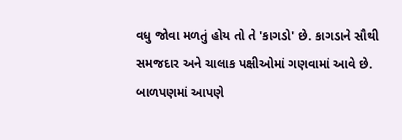વધુ જોવા મળતું હોય તો તે 'કાગડો' છે. કાગડાને સૌથી સમજદાર અને ચાલાક પક્ષીઓમાં ગણવામાં આવે છે. બાળપણમાં આપણે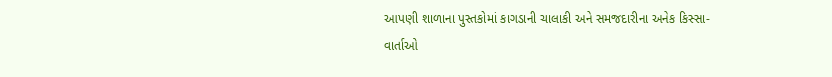આપણી શાળાના પુસ્તકોમાં કાગડાની ચાલાકી અને સમજદારીના અનેક કિસ્સા-વાર્તાઓ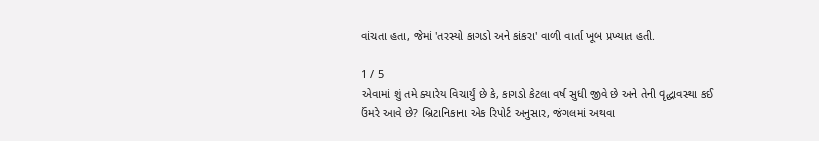વાંચતા હતા, જેમાં 'તરસ્યો કાગડો અને કાંકરા' વાળી વાર્તા ખૂબ પ્રખ્યાત હતી.

1 / 5
એવામાં શું તમે ક્યારેય વિચાર્યું છે કે, કાગડો કેટલા વર્ષ સુધી જીવે છે અને તેની વૃદ્ધાવસ્થા કઈ ઉંમરે આવે છે? બ્રિટાનિકાના એક રિપોર્ટ અનુસાર, જંગલમાં અથવા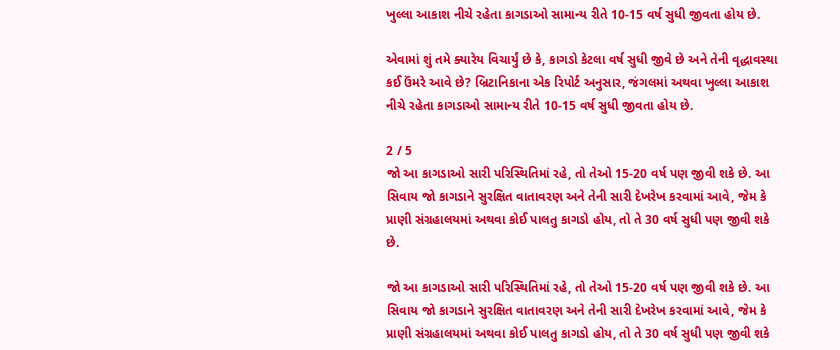ખુલ્લા આકાશ નીચે રહેતા કાગડાઓ સામાન્ય રીતે 10-15 વર્ષ સુધી જીવતા હોય છે.

એવામાં શું તમે ક્યારેય વિચાર્યું છે કે, કાગડો કેટલા વર્ષ સુધી જીવે છે અને તેની વૃદ્ધાવસ્થા કઈ ઉંમરે આવે છે? બ્રિટાનિકાના એક રિપોર્ટ અનુસાર, જંગલમાં અથવા ખુલ્લા આકાશ નીચે રહેતા કાગડાઓ સામાન્ય રીતે 10-15 વર્ષ સુધી જીવતા હોય છે.

2 / 5
જો આ કાગડાઓ સારી પરિસ્થિતિમાં રહે, તો તેઓ 15-20 વર્ષ પણ જીવી શકે છે. આ સિવાય જો કાગડાને સુરક્ષિત વાતાવરણ અને તેની સારી દેખરેખ કરવામાં આવે, જેમ કે પ્રાણી સંગ્રહાલયમાં અથવા કોઈ પાલતુ કાગડો હોય, તો તે 30 વર્ષ સુધી પણ જીવી શકે છે.

જો આ કાગડાઓ સારી પરિસ્થિતિમાં રહે, તો તેઓ 15-20 વર્ષ પણ જીવી શકે છે. આ સિવાય જો કાગડાને સુરક્ષિત વાતાવરણ અને તેની સારી દેખરેખ કરવામાં આવે, જેમ કે પ્રાણી સંગ્રહાલયમાં અથવા કોઈ પાલતુ કાગડો હોય, તો તે 30 વર્ષ સુધી પણ જીવી શકે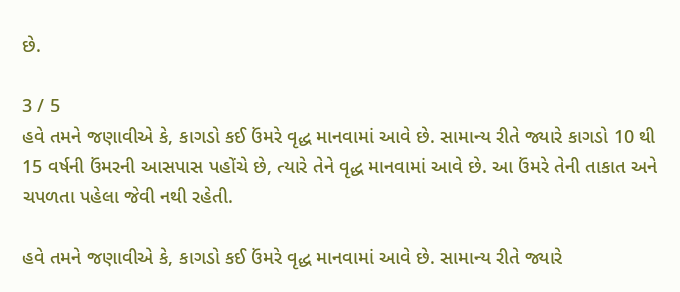છે.

3 / 5
હવે તમને જણાવીએ કે, કાગડો કઈ ઉંમરે વૃદ્ધ માનવામાં આવે છે. સામાન્ય રીતે જ્યારે કાગડો 10 થી 15 વર્ષની ઉંમરની આસપાસ પહોંચે છે, ત્યારે તેને વૃદ્ધ માનવામાં આવે છે. આ ઉંમરે તેની તાકાત અને ચપળતા પહેલા જેવી નથી રહેતી.

હવે તમને જણાવીએ કે, કાગડો કઈ ઉંમરે વૃદ્ધ માનવામાં આવે છે. સામાન્ય રીતે જ્યારે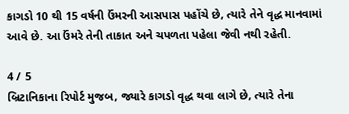કાગડો 10 થી 15 વર્ષની ઉંમરની આસપાસ પહોંચે છે, ત્યારે તેને વૃદ્ધ માનવામાં આવે છે. આ ઉંમરે તેની તાકાત અને ચપળતા પહેલા જેવી નથી રહેતી.

4 / 5
બ્રિટાનિકાના રિપોર્ટ મુજબ, જ્યારે કાગડો વૃદ્ધ થવા લાગે છે, ત્યારે તેના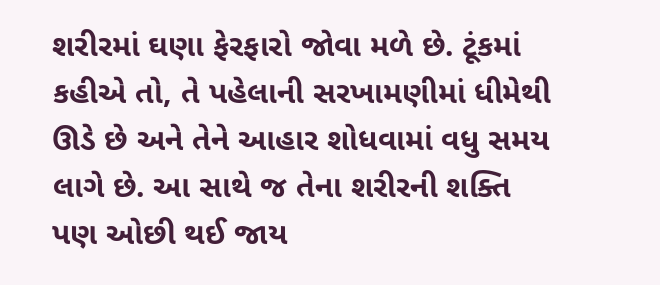શરીરમાં ઘણા ફેરફારો જોવા મળે છે. ટૂંકમાં કહીએ તો, તે પહેલાની સરખામણીમાં ધીમેથી ઊડે છે અને તેને આહાર શોધવામાં વધુ સમય લાગે છે. આ સાથે જ તેના શરીરની શક્તિ પણ ઓછી થઈ જાય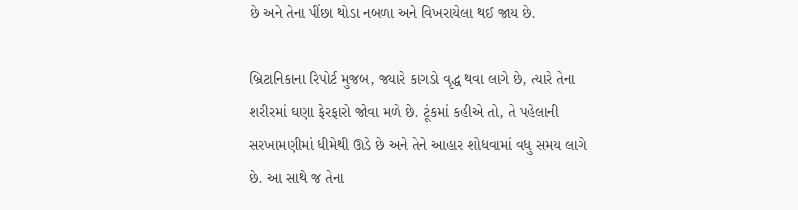છે અને તેના પીંછા થોડા નબળા અને વિખરાયેલા થઈ જાય છે.

બ્રિટાનિકાના રિપોર્ટ મુજબ, જ્યારે કાગડો વૃદ્ધ થવા લાગે છે, ત્યારે તેના શરીરમાં ઘણા ફેરફારો જોવા મળે છે. ટૂંકમાં કહીએ તો, તે પહેલાની સરખામણીમાં ધીમેથી ઊડે છે અને તેને આહાર શોધવામાં વધુ સમય લાગે છે. આ સાથે જ તેના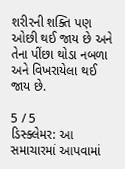શરીરની શક્તિ પણ ઓછી થઈ જાય છે અને તેના પીંછા થોડા નબળા અને વિખરાયેલા થઈ જાય છે.

5 / 5
ડિસ્ક્લેમર: આ સમાચારમાં આપવામાં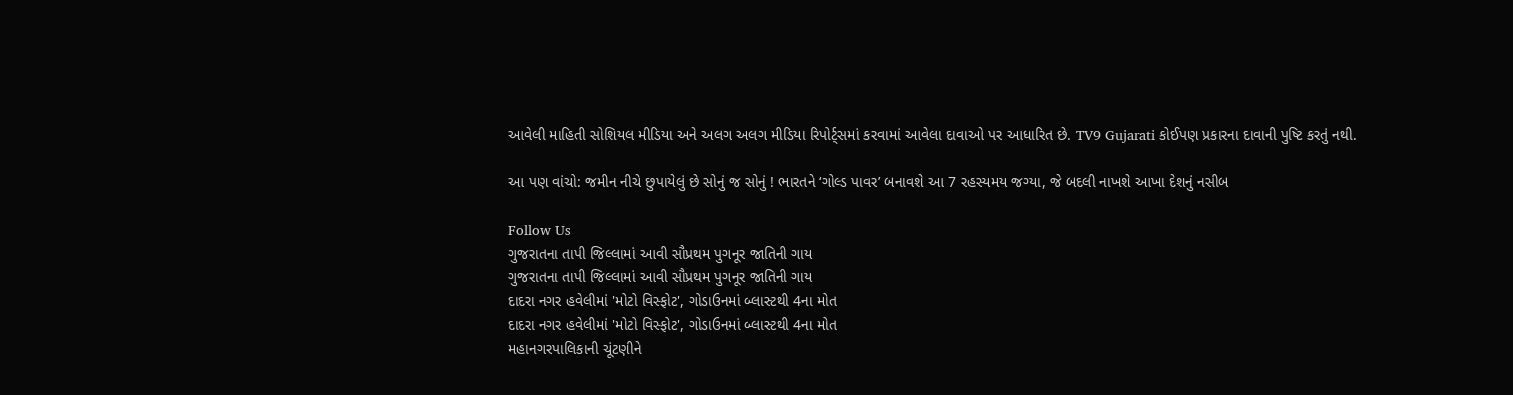આવેલી માહિતી સોશિયલ મીડિયા અને અલગ અલગ મીડિયા રિપોર્ટ્સમાં કરવામાં આવેલા દાવાઓ પર આધારિત છે. TV9 Gujarati કોઈપણ પ્રકારના દાવાની પુષ્ટિ કરતું નથી.

આ પણ વાંચો: જમીન નીચે છુપાયેલું છે સોનું જ સોનું ! ભારતને ‘ગોલ્ડ પાવર’ બનાવશે આ 7 રહસ્યમય જગ્યા, જે બદલી નાખશે આખા દેશનું નસીબ

Follow Us
ગુજરાતના તાપી જિલ્લામાં આવી સૌપ્રથમ પુગનૂર જાતિની ગાય
ગુજરાતના તાપી જિલ્લામાં આવી સૌપ્રથમ પુગનૂર જાતિની ગાય
દાદરા નગર હવેલીમાં 'મોટો વિસ્ફોટ', ગોડાઉનમાં બ્લાસ્ટથી 4ના મોત
દાદરા નગર હવેલીમાં 'મોટો વિસ્ફોટ', ગોડાઉનમાં બ્લાસ્ટથી 4ના મોત
મહાનગરપાલિકાની ચૂંટણીને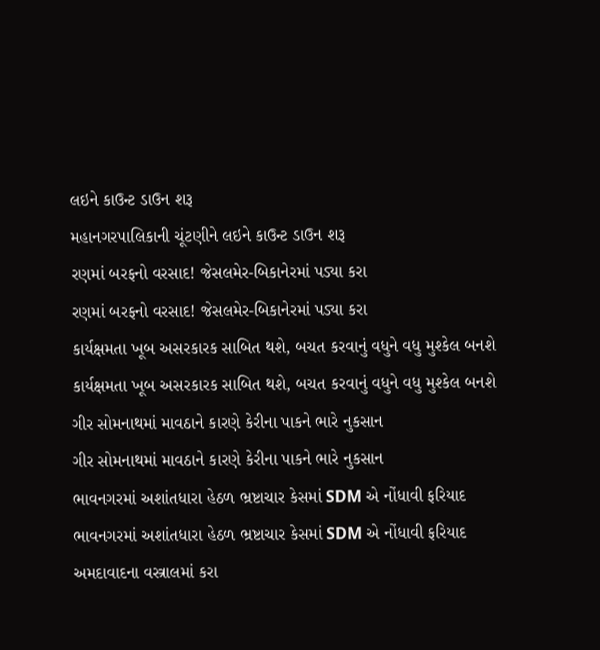લઇને કાઉન્ટ ડાઉન શરૂ
મહાનગરપાલિકાની ચૂંટણીને લઇને કાઉન્ટ ડાઉન શરૂ
રણમાં બરફનો વરસાદ! જેસલમેર-બિકાનેરમાં પડ્યા કરા
રણમાં બરફનો વરસાદ! જેસલમેર-બિકાનેરમાં પડ્યા કરા
કાર્યક્ષમતા ખૂબ અસરકારક સાબિત થશે, બચત કરવાનું વધુને વધુ મુશ્કેલ બનશે
કાર્યક્ષમતા ખૂબ અસરકારક સાબિત થશે, બચત કરવાનું વધુને વધુ મુશ્કેલ બનશે
ગીર સોમનાથમાં માવઠાને કારણે કેરીના પાકને ભારે નુકસાન
ગીર સોમનાથમાં માવઠાને કારણે કેરીના પાકને ભારે નુકસાન
ભાવનગરમાં અશાંતધારા હેઠળ ભ્રષ્ટાચાર કેસમાં SDM એ નોંધાવી ફરિયાદ
ભાવનગરમાં અશાંતધારા હેઠળ ભ્રષ્ટાચાર કેસમાં SDM એ નોંધાવી ફરિયાદ
અમદાવાદના વસ્ત્રાલમાં કરા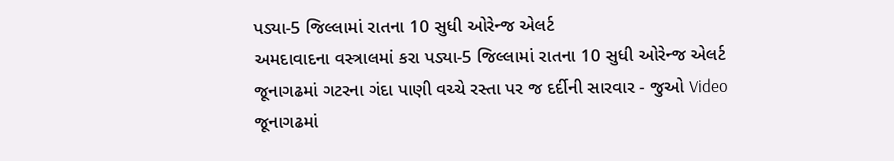પડ્યા-5 જિલ્લામાં રાતના 10 સુધી ઓરેન્જ એલર્ટ
અમદાવાદના વસ્ત્રાલમાં કરા પડ્યા-5 જિલ્લામાં રાતના 10 સુધી ઓરેન્જ એલર્ટ
જૂનાગઢમાં ગટરના ગંદા પાણી વચ્ચે રસ્તા પર જ દર્દીની સારવાર - જુઓ Video
જૂનાગઢમાં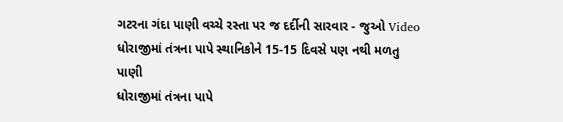ગટરના ગંદા પાણી વચ્ચે રસ્તા પર જ દર્દીની સારવાર - જુઓ Video
ધોરાજીમાં તંત્રના પાપે સ્થાનિકોને 15-15 દિવસે પણ નથી મળતુ પાણી
ધોરાજીમાં તંત્રના પાપે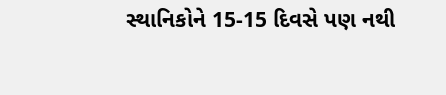સ્થાનિકોને 15-15 દિવસે પણ નથી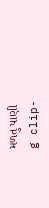મળતુ પાણી
g clip-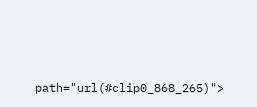path="url(#clip0_868_265)">